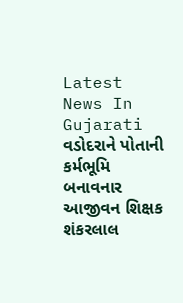Latest News In Gujarati
વડોદરાને પોતાની કર્મભૂમિ બનાવનાર આજીવન શિક્ષક શંકરલાલ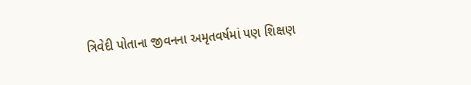ત્રિવેદી પોતાના જીવનના અમૃતવર્ષમાં પણ શિક્ષણ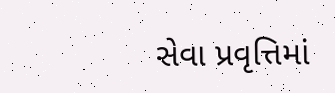સેવા પ્રવૃત્તિમાં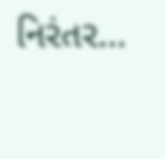નિરંતર…